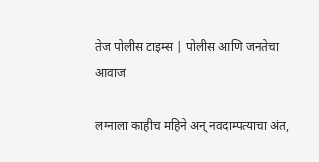तेज पोलीस टाइम्स | पोलीस आणि जनतेचा आवाज

लग्नाला काहीच महिने अन् नवदाम्पत्याचा अंत,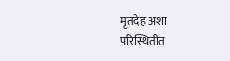मृतदेह अशा परिस्थितीत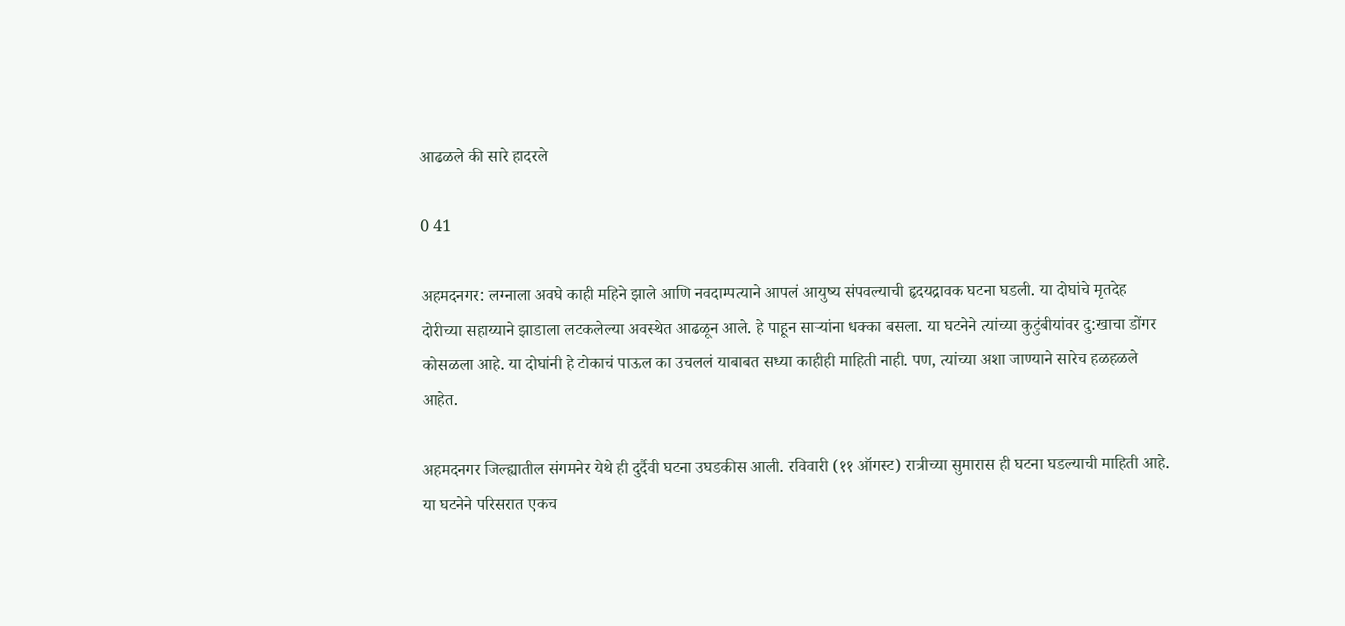आढळले की सारे हादरले

0 41

अहमदनगर: लग्नाला अवघे काही महिने झाले आणि नवदाम्पत्याने आपलं आयुष्य संपवल्याची हृदयद्रावक घटना घडली. या दोघांचे मृतदेह दोरीच्या सहाय्याने झाडाला लटकलेल्या अवस्थेत आढळून आले. हे पाहून साऱ्यांना धक्का बसला. या घटनेने त्यांच्या कुटुंबीयांवर दु:खाचा डोंगर कोसळला आहे. या दोघांनी हे टोकाचं पाऊल का उचललं याबाबत सध्या काहीही माहिती नाही. पण, त्यांच्या अशा जाण्याने सारेच हळहळले आहेत.

अहमदनगर जिल्ह्यातील संगमनेर येथे ही दुर्दैवी घटना उघडकीस आली. रविवारी (११ ऑगस्ट) रात्रीच्या सुमारास ही घटना घडल्याची माहिती आहे. या घटनेने परिसरात एकच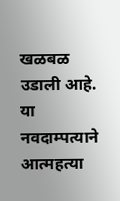खळबळ उडाली आहे. या नवदाम्पत्याने आत्महत्या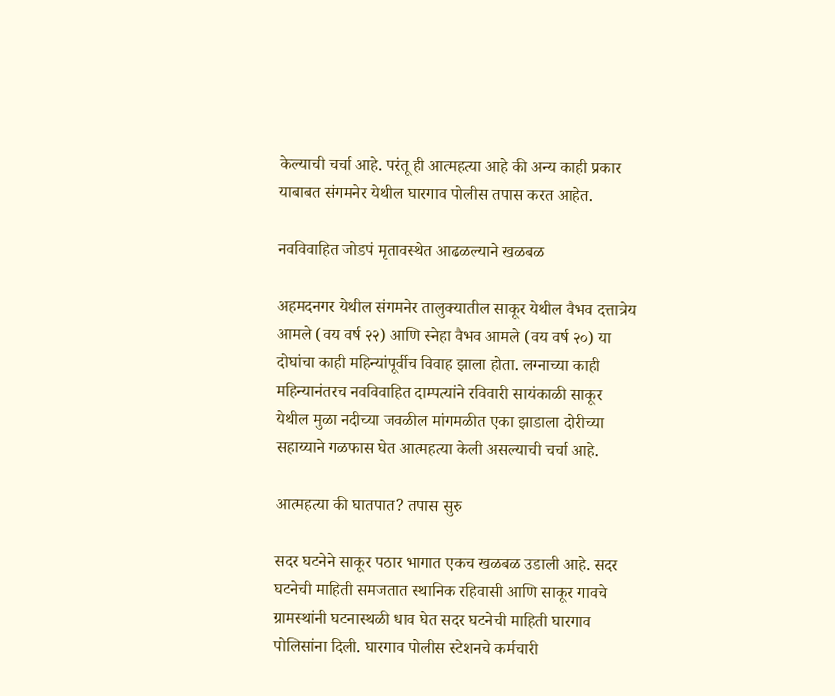केल्याची चर्चा आहे. परंतू ही आत्महत्या आहे की अन्य काही प्रकार याबाबत संगमनेर येथील घारगाव पोलीस तपास करत आहेत.

नवविवाहित जोडपं मृतावस्थेत आढळल्याने खळबळ

अहमदनगर येथील संगमनेर तालुक्यातील साकूर येथील वैभव दत्तात्रेय आमले (वय वर्ष २२) आणि स्नेहा वैभव आमले (वय वर्ष २०) या दोघांचा काही महिन्यांपूर्वीच विवाह झाला होता. लग्नाच्या काही महिन्यानंतरच नवविवाहित दाम्पत्यांने रविवारी सायंकाळी साकूर येथील मुळा नदीच्या जवळील मांगमळीत एका झाडाला दोरीच्या सहाय्याने गळफास घेत आत्महत्या केली असल्याची चर्चा आहे.

आत्महत्या की घातपात? तपास सुरु

सदर घटनेने साकूर पठार भागात एकच खळबळ उडाली आहे. सदर घटनेची माहिती समजतात स्थानिक रहिवासी आणि साकूर गावचे ग्रामस्थांनी घटनास्थळी धाव घेत सदर घटनेची माहिती घारगाव पोलिसांना दिली. घारगाव पोलीस स्टेशनचे कर्मचारी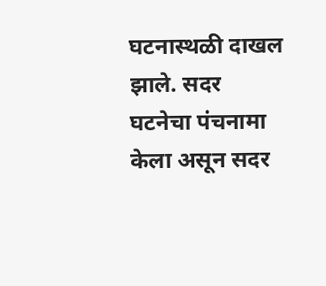घटनास्थळी दाखल झाले. सदर घटनेचा पंचनामा केला असून सदर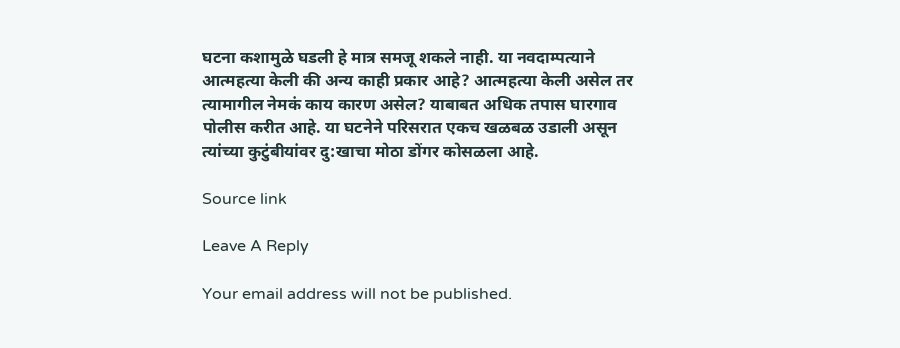घटना कशामुळे घडली हे मात्र समजू शकले नाही. या नवदाम्पत्याने आत्महत्या केली की अन्य काही प्रकार आहे? आत्महत्या केली असेल तर त्यामागील नेमकं काय कारण असेल? याबाबत अधिक तपास घारगाव पोलीस करीत आहे. या घटनेने परिसरात एकच खळबळ उडाली असून त्यांच्या कुटुंबीयांवर दु:खाचा मोठा डोंगर कोसळला आहे.

Source link

Leave A Reply

Your email address will not be published.